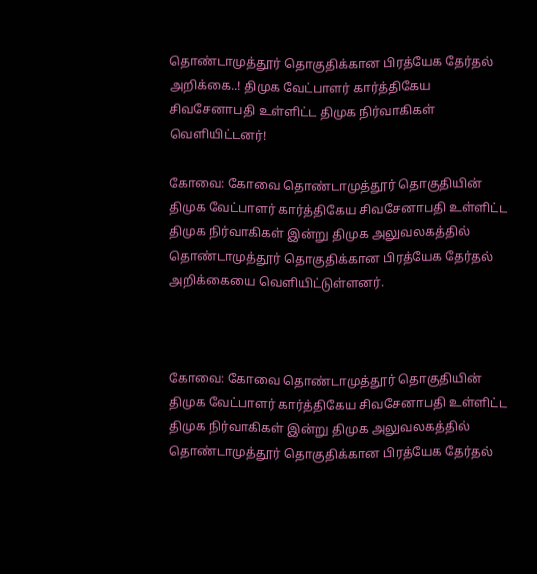தொண்டாமுத்தூர் தொகுதிக்கான பிரத்யேக தேர்தல் அறிக்கை..! திமுக வேட்பாளர் கார்த்திகேய சிவசேனாபதி உள்ளிட்ட திமுக நிர்வாகிகள் வெளியிட்டனர்!

கோவை: கோவை தொண்டாமுத்தூர் தொகுதியின் திமுக வேட்பாளர் கார்த்திகேய சிவசேனாபதி உள்ளிட்ட திமுக நிர்வாகிகள் இன்று திமுக அலுவலகத்தில் தொண்டாமுத்தூர் தொகுதிக்கான பிரத்யேக தேர்தல் அறிக்கையை வெளியிட்டுள்ளனர்.



கோவை: கோவை தொண்டாமுத்தூர் தொகுதியின் திமுக வேட்பாளர் கார்த்திகேய சிவசேனாபதி உள்ளிட்ட திமுக நிர்வாகிகள் இன்று திமுக அலுவலகத்தில் தொண்டாமுத்தூர் தொகுதிக்கான பிரத்யேக தேர்தல்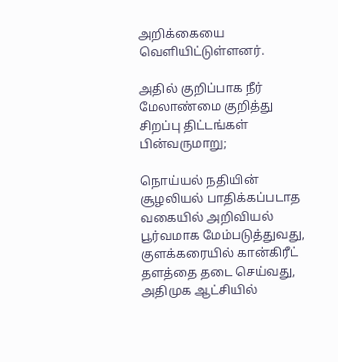அறிக்கையை வெளியிட்டுள்ளனர்.

அதில் குறிப்பாக நீர் மேலாண்மை குறித்து சிறப்பு திட்டங்கள் பின்வருமாறு;

நொய்யல் நதியின் சூழலியல் பாதிக்கப்படாத வகையில் அறிவியல் பூர்வமாக மேம்படுத்துவது, குளக்கரையில் கான்கிரீட் தளத்தை தடை செய்வது, அதிமுக ஆட்சியில்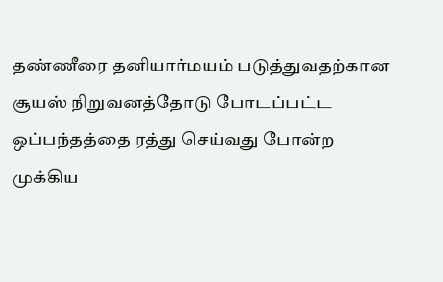தண்ணீரை தனியார்மயம் படுத்துவதற்கான சூயஸ் நிறுவனத்தோடு போடப்பட்ட ஒப்பந்தத்தை ரத்து செய்வது போன்ற முக்கிய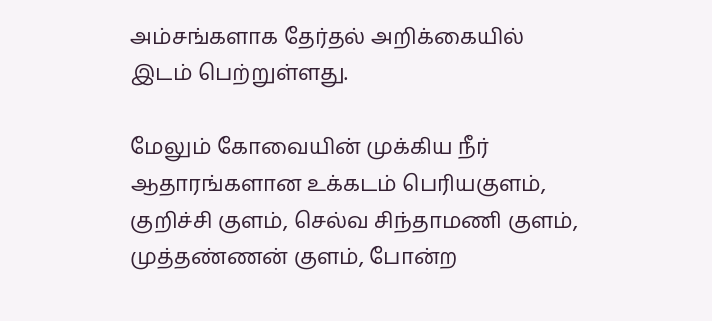அம்சங்களாக தேர்தல் அறிக்கையில் இடம் பெற்றுள்ளது.

மேலும் கோவையின் முக்கிய நீர் ஆதாரங்களான உக்கடம் பெரியகுளம், குறிச்சி குளம், செல்வ சிந்தாமணி குளம், முத்தண்ணன் குளம், போன்ற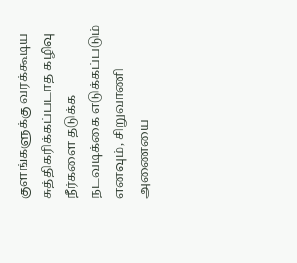குளங்களுக்கு வரக்கூடிய சுத்திகரிக்கப்படாத கழிவு நீர்களை தடுக்க நடவடிக்கை எடுக்கப்படும் எனவும், சிறுவாணி அணையை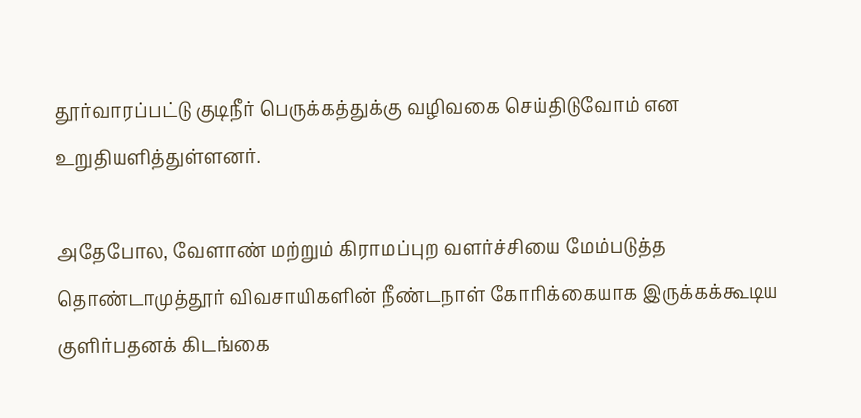தூர்வாரப்பட்டு குடிநீர் பெருக்கத்துக்கு வழிவகை செய்திடுவோம் என உறுதியளித்துள்ளனர்.

அதேபோல, வேளாண் மற்றும் கிராமப்புற வளர்ச்சியை மேம்படுத்த தொண்டாமுத்தூர் விவசாயிகளின் நீண்டநாள் கோரிக்கையாக இருக்கக்கூடிய குளிர்பதனக் கிடங்கை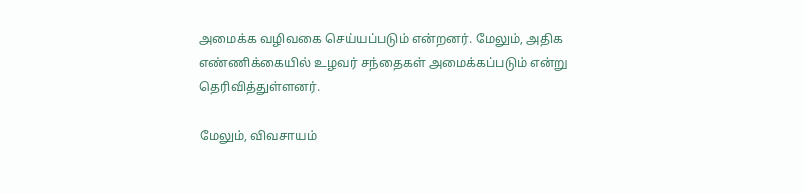அமைக்க வழிவகை செய்யப்படும் என்றனர். மேலும், அதிக எண்ணிக்கையில் உழவர் சந்தைகள் அமைக்கப்படும் என்று தெரிவித்துள்ளனர்.

மேலும், விவசாயம்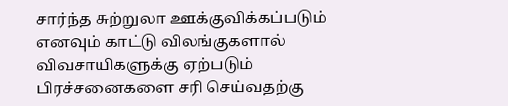சார்ந்த சுற்றுலா ஊக்குவிக்கப்படும் எனவும் காட்டு விலங்குகளால் விவசாயிகளுக்கு ஏற்படும் பிரச்சனைகளை சரி செய்வதற்கு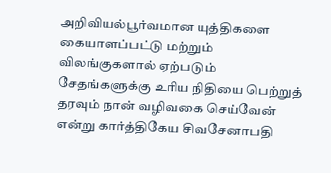அறிவியல்பூர்வமான யுத்திகளை கையாளப்பட்டு மற்றும் விலங்குகளால் ஏற்படும் சேதங்களுக்கு உரிய நிதியை பெற்றுத் தரவும் நான் வழிவகை செய்வேன் என்று கார்த்திகேய சிவசேனாபதி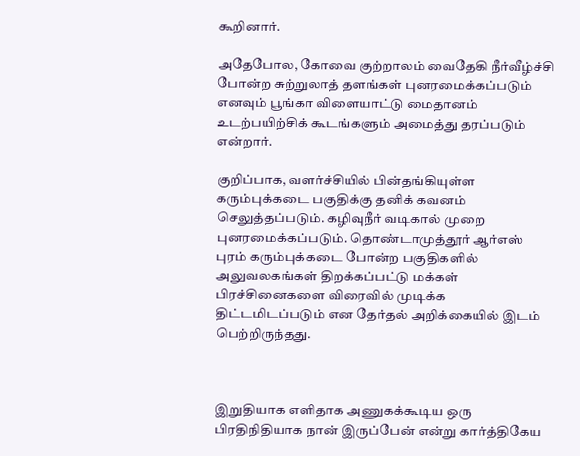கூறினார்.

அதேபோல, கோவை குற்றாலம் வைதேகி நீர்வீழ்ச்சி போன்ற சுற்றுலாத் தளங்கள் புனரமைக்கப்படும் எனவும் பூங்கா விளையாட்டு மைதானம் உடற்பயிற்சிக் கூடங்களும் அமைத்து தரப்படும் என்றார்.

குறிப்பாக, வளர்ச்சியில் பின்தங்கியுள்ள கரும்புக்கடை பகுதிக்கு தனிக் கவனம் செலுத்தப்படும். கழிவுநீர் வடிகால் முறை புனரமைக்கப்படும். தொண்டாமுத்தூர் ஆர்எஸ் புரம் கரும்புக்கடை போன்ற பகுதிகளில் அலுவலகங்கள் திறக்கப்பட்டு மக்கள் பிரச்சினைகளை விரைவில் முடிக்க திட்டமிடப்படும் என தேர்தல் அறிக்கையில் இடம் பெற்றிருந்தது.



இறுதியாக எளிதாக அணுகக்கூடிய ஒரு பிரதிநிதியாக நான் இருப்பேன் என்று கார்த்திகேய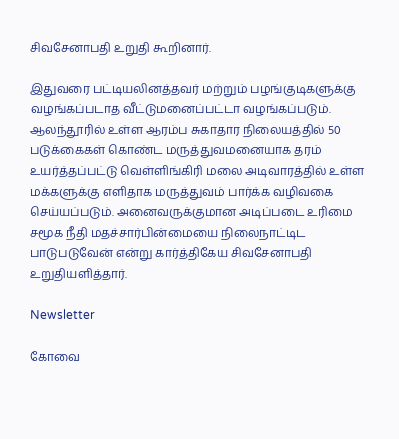சிவசேனாபதி உறுதி கூறினார்.

இதுவரை பட்டியலினத்தவர் மற்றும் பழங்குடிகளுக்கு வழங்கப்படாத வீட்டுமனைப்பட்டா வழங்கப்படும். ஆலந்தூரில் உள்ள ஆரம்ப சுகாதார நிலையத்தில் 50 படுக்கைகள் கொண்ட மருத்துவமனையாக தரம் உயர்த்தப்பட்டு வெள்ளிங்கிரி மலை அடிவாரத்தில் உள்ள மக்களுக்கு எளிதாக மருத்துவம் பார்க்க வழிவகை செய்யப்படும். அனைவருக்குமான அடிப்படை உரிமை சமூக நீதி மதச்சார்பின்மையை நிலைநாட்டிட பாடுபடுவேன் என்று கார்த்திகேய சிவசேனாபதி உறுதியளித்தார்.

Newsletter

கோவை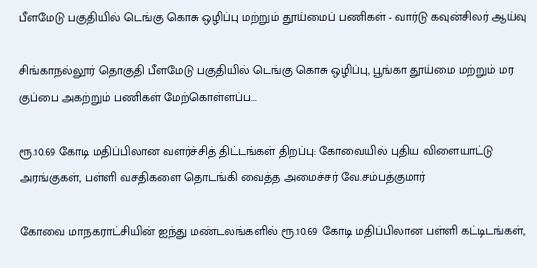பீளமேடு பகுதியில் டெங்கு கொசு ஒழிப்பு மற்றும் தூய்மைப் பணிகள் - வார்டு கவுன்சிலர் ஆய்வு

சிங்காநல்லூர் தொகுதி பீளமேடு பகுதியில் டெங்கு கொசு ஒழிப்பு, பூங்கா தூய்மை மற்றும் மர குப்பை அகற்றும் பணிகள் மேற்கொள்ளப்ப...

ரூ.10.69 கோடி மதிப்பிலான வளர்ச்சித் திட்டங்கள் திறப்பு: கோவையில் புதிய விளையாட்டு அரங்குகள், பள்ளி வசதிகளை தொடங்கி வைத்த அமைச்சர் வே.சம்பத்குமார்

கோவை மாநகராட்சியின் ஐந்து மண்டலங்களில் ரூ.10.69 கோடி மதிப்பிலான பள்ளி கட்டிடங்கள்,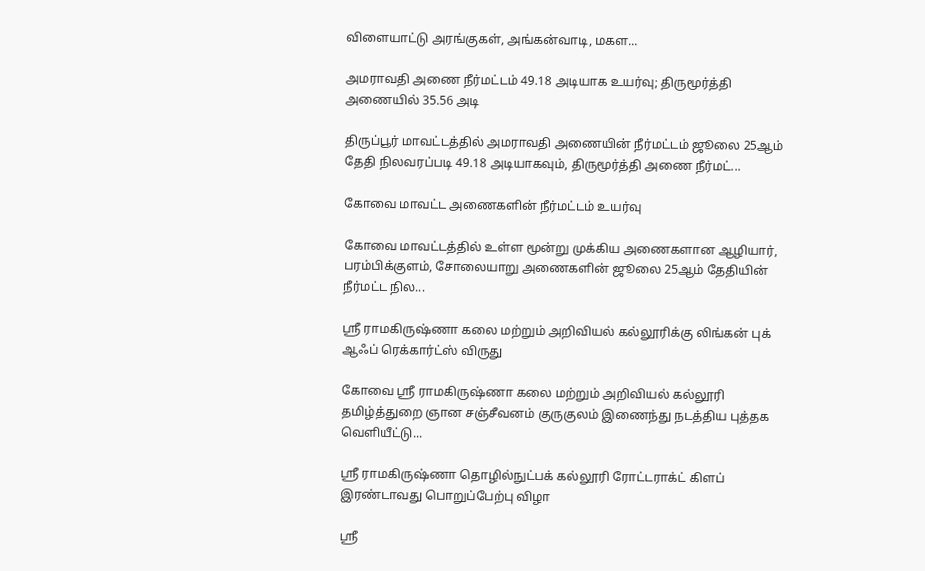விளையாட்டு அரங்குகள், அங்கன்வாடி, மகள...

அமராவதி அணை நீர்மட்டம் 49.18 அடியாக உயர்வு; திருமூர்த்தி அணையில் 35.56 அடி

திருப்பூர் மாவட்டத்தில் அமராவதி அணையின் நீர்மட்டம் ஜூலை 25ஆம் தேதி நிலவரப்படி 49.18 அடியாகவும், திருமூர்த்தி அணை நீர்மட்...

கோவை மாவட்ட அணைகளின் நீர்மட்டம் உயர்வு

கோவை மாவட்டத்தில் உள்ள மூன்று முக்கிய அணைகளான ஆழியார், பரம்பிக்குளம், சோலையாறு அணைகளின் ஜூலை 25ஆம் தேதியின் நீர்மட்ட நில...

ஸ்ரீ ராமகிருஷ்ணா கலை மற்றும் அறிவியல் கல்லூரிக்கு லிங்கன் புக் ஆஃப் ரெக்கார்ட்ஸ் விருது

கோவை ஸ்ரீ ராமகிருஷ்ணா கலை மற்றும் அறிவியல் கல்லூரி தமிழ்த்துறை ஞான சஞ்சீவனம் குருகுலம் இணைந்து நடத்திய புத்தக வெளியீட்டு...

ஸ்ரீ ராமகிருஷ்ணா தொழில்நுட்பக் கல்லூரி ரோட்டராக்ட் கிளப் இரண்டாவது பொறுப்பேற்பு விழா

ஸ்ரீ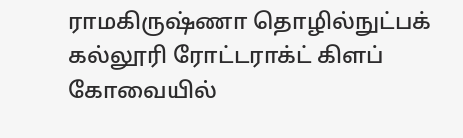ராமகிருஷ்ணா தொழில்நுட்பக் கல்லூரி ரோட்டராக்ட் கிளப் கோவையில்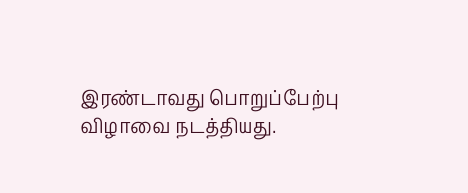இரண்டாவது பொறுப்பேற்பு விழாவை நடத்தியது.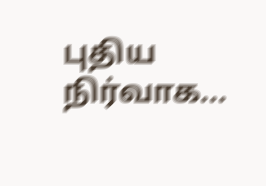புதிய நிர்வாக...